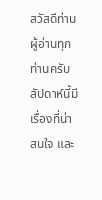สวัสดีท่านผู้อ่านทุกท่านครับ สัปดาห์นี้มีเรื่องที่น่าสนใจ และ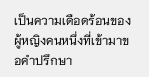เป็นความเดือดร้อนของผู้หญิงคนหนึ่งที่เข้ามาขอคำปรึกษา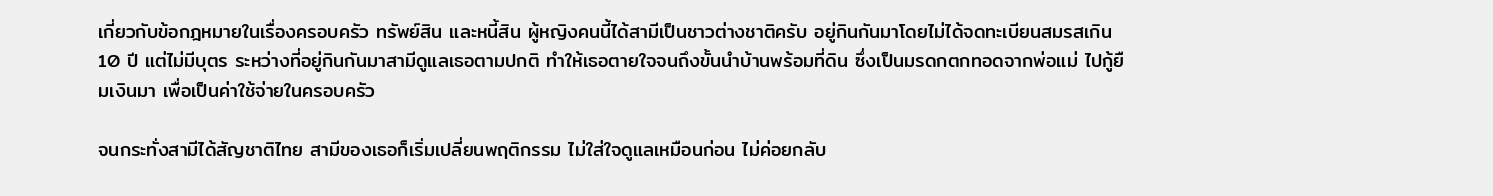เกี่ยวกับข้อกฎหมายในเรื่องครอบครัว ทรัพย์สิน และหนี้สิน ผู้หญิงคนนี้ได้สามีเป็นชาวต่างชาติครับ อยู่กินกันมาโดยไม่ได้จดทะเบียนสมรสเกิน 10 ปี แต่ไม่มีบุตร ระหว่างที่อยู่กินกันมาสามีดูแลเธอตามปกติ ทำให้เธอตายใจจนถึงขั้นนำบ้านพร้อมที่ดิน ซึ่งเป็นมรดกตกทอดจากพ่อแม่ ไปกู้ยืมเงินมา เพื่อเป็นค่าใช้จ่ายในครอบครัว

จนกระทั่งสามีได้สัญชาติไทย สามีของเธอก็เริ่มเปลี่ยนพฤติกรรม ไม่ใส่ใจดูแลเหมือนก่อน ไม่ค่อยกลับ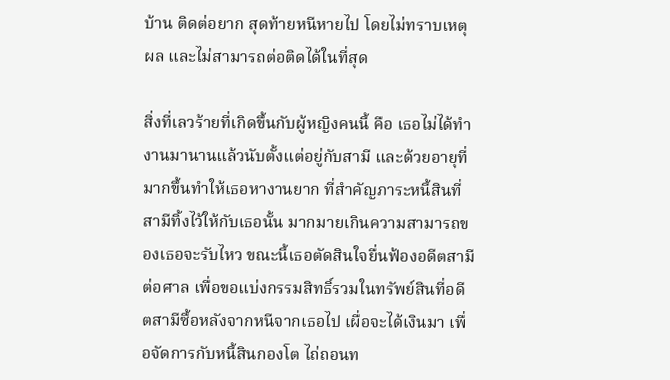บ้าน ติดต่อยาก สุดท้ายหนีหายไป โดยไม่ทราบเหตุผล และไม่สามารถต่อติดได้ในที่สุด

สิ่งที่เลวร้ายที่เกิดขึ้นกับผู้หญิงคนนี้ คือ เธอไม่ได้ทำงานมานานแล้วนับตั้งแต่อยู่กับสามี และด้วยอายุที่มากขึ้นทำให้เธอหางานยาก ที่สำคัญภาระหนี้สินที่สามีทิ้งไว้ให้กับเธอนั้น มากมายเกินความสามารถของเธอจะรับไหว ขณะนี้เธอตัดสินใจยื่นฟ้องอดีตสามีต่อศาล เพื่อขอแบ่งกรรมสิทธิ์รวมในทรัพย์สินที่อดีตสามีซื้อหลังจากหนีจากเธอไป เผื่อจะได้เงินมา เพื่อจัดการกับหนี้สินกองโต ไถ่ถอนท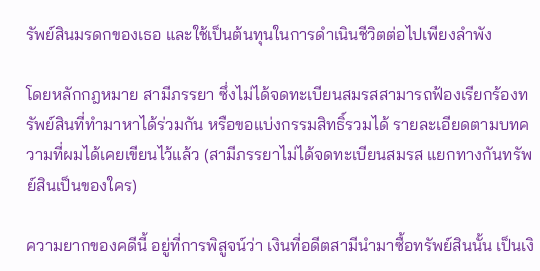รัพย์สินมรดกของเธอ และใช้เป็นต้นทุนในการดำเนินชีวิตต่อไปเพียงลำพัง

โดยหลักกฎหมาย สามีภรรยา ซึ่งไม่ได้จดทะเบียนสมรสสามารถฟ้องเรียกร้องทรัพย์สินที่ทำมาหาได้ร่วมกัน หรือขอแบ่งกรรมสิทธิ์รวมได้ รายละเอียดตามบทความที่ผมได้เคยเขียนไว้แล้ว (สามีภรรยาไม่ได้จดทะเบียนสมรส แยกทางกันทรัพย์สินเป็นของใคร)

ความยากของคดีนี้ อยู่ที่การพิสูจน์ว่า เงินที่อดีตสามีนำมาซื้อทรัพย์สินนั้น เป็นเงิ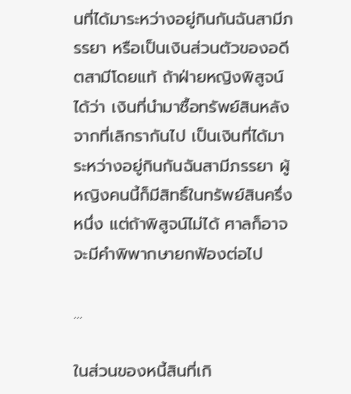นที่ได้มาระหว่างอยู่กินกันฉันสามีภรรยา หรือเป็นเงินส่วนตัวของอดีตสามีโดยแท้ ถ้าฝ่ายหญิงพิสูจน์ได้ว่า เงินที่นำมาซื้อทรัพย์สินหลังจากที่เลิกรากันไป เป็นเงินที่ได้มาระหว่างอยู่กินกันฉันสามีภรรยา ผู้หญิงคนนี้ก็มีสิทธิ์ในทรัพย์สินครึ่งหนึ่ง แต่ถ้าพิสูจน์ไม่ได้ ศาลก็อาจจะมีคำพิพากษายกฟ้องต่อไป

...

ในส่วนของหนี้สินที่เกิ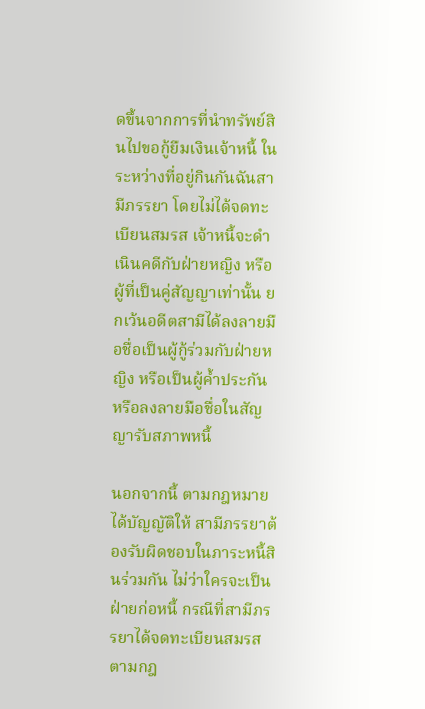ดขึ้นจากการที่นำทรัพย์สินไปขอกู้ยืมเงินเจ้าหนี้ ในระหว่างที่อยู่กินกันฉันสามีภรรยา โดยไม่ได้จดทะเบียนสมรส เจ้าหนี้จะดำเนินคดีกับฝ่ายหญิง หรือผู้ที่เป็นคู่สัญญาเท่านั้น ยกเว้นอดีตสามีได้ลงลายมือชื่อเป็นผู้กู้ร่วมกับฝ่ายหญิง หรือเป็นผู้ค้ำประกัน หรือลงลายมือชื่อในสัญญารับสภาพหนี้

นอกจากนี้ ตามกฎหมายได้บัญญัติให้ สามีภรรยาต้องรับผิดชอบในภาระหนี้สินร่วมกัน ไม่ว่าใครจะเป็นฝ่ายก่อหนี้ กรณีที่สามีภรรยาได้จดทะเบียนสมรสตามกฎ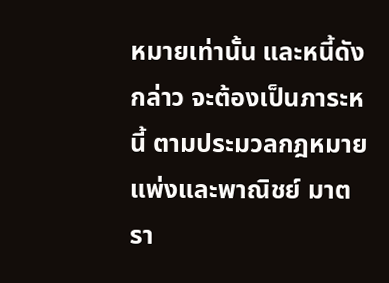หมายเท่านั้น และหนี้ดังกล่าว จะต้องเป็นภาระหนี้ ตามประมวลกฎหมายแพ่งและพาณิชย์ มาตรา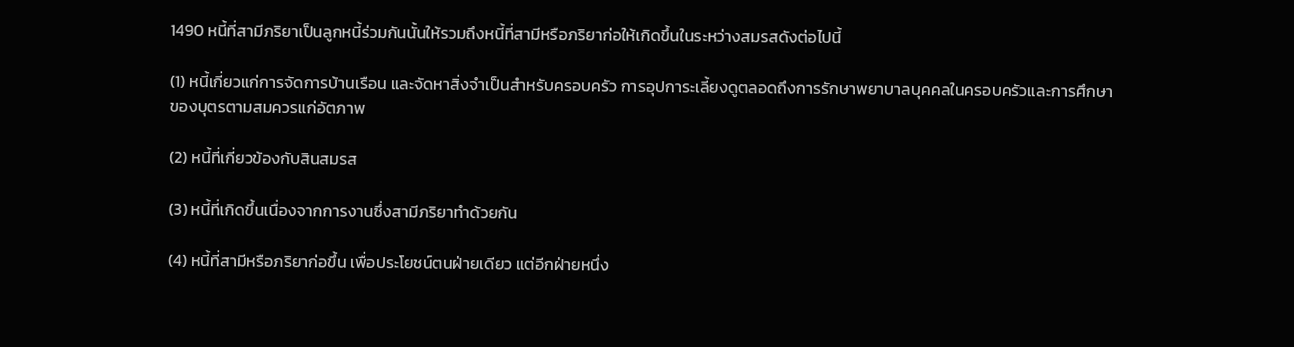1490 หนี้ที่สามีภริยาเป็นลูกหนี้ร่วมกันนั้นให้รวมถึงหนี้ที่สามีหรือภริยาก่อให้เกิดขึ้นในระหว่างสมรสดังต่อไปนี้

(1) หนี้เกี่ยวแก่การจัดการบ้านเรือน และจัดหาสิ่งจำเป็นสำหรับครอบครัว การอุปการะเลี้ยงดูตลอดถึงการรักษาพยาบาลบุคคลในครอบครัวและการศึกษาของบุตรตามสมควรแก่อัตภาพ

(2) หนี้ที่เกี่ยวข้องกับสินสมรส

(3) หนี้ที่เกิดขึ้นเนื่องจากการงานซึ่งสามีภริยาทำด้วยกัน

(4) หนี้ที่สามีหรือภริยาก่อขึ้น เพื่อประโยชน์ตนฝ่ายเดียว แต่อีกฝ่ายหนึ่ง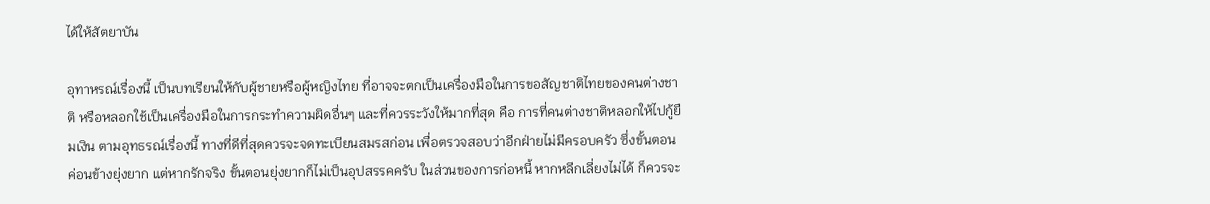ได้ให้สัตยาบัน

อุทาหรณ์เรื่องนี้ เป็นบทเรียนให้กับผู้ชายหรือผู้หญิงไทย ที่อาจจะตกเป็นเครื่องมือในการขอสัญชาติไทยของคนต่างชาติ หรือหลอกใช้เป็นเครื่องมือในการกระทำความผิดอื่นๆ และที่ควรระวังให้มากที่สุด คือ การที่คนต่างชาติหลอกให้ไปกู้ยืมเงิน ตามอุทธรณ์เรื่องนี้ ทางที่ดีที่สุดควรจะจดทะเบียนสมรสก่อน เพื่อตรวจสอบว่าอีกฝ่ายไม่มีครอบครัว ซึ่งขั้นตอนค่อนข้างยุ่งยาก แต่หากรักจริง ขั้นตอนยุ่งยากก็ไม่เป็นอุปสรรคครับ ในส่วนของการก่อหนี้ หากหลีกเลี่ยงไม่ได้ ก็ควรจะ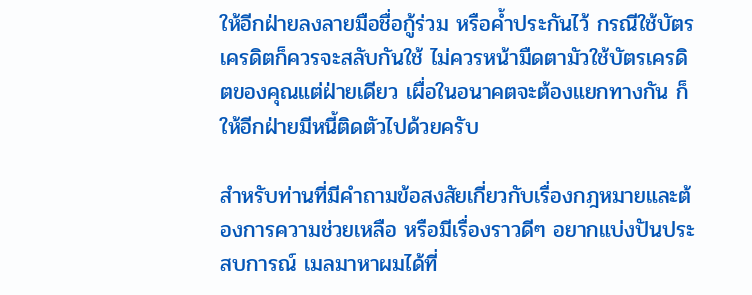ให้อีกฝ่ายลงลายมือชื่อกู้ร่วม หรือค้ำประกันไว้ กรณีใช้บัตรเครดิตก็ควรจะสลับกันใช้ ไม่ควรหน้ามืดตามัวใช้บัตรเครดิตของคุณแต่ฝ่ายเดียว เผื่อในอนาคตจะต้องแยกทางกัน ก็ให้อีกฝ่ายมีหนี้ติดตัวไปด้วยครับ

สำหรับท่านที่มีคำถามข้อสงสัยเกี่ยวกับเรื่องกฎหมายและต้องการความช่วยเหลือ หรือมีเรื่องราวดีๆ อยากแบ่งปันประสบการณ์ เมลมาหาผมได้ที่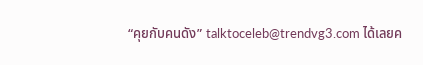“คุยกับคนดัง” talktoceleb@trendvg3.com ได้เลยค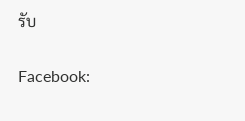รับ

Facebook: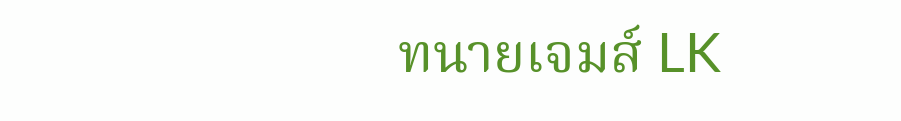ทนายเจมส์ LK